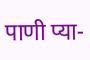पाणी प्या-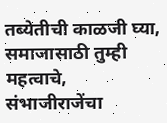तब्येतीची काळजी घ्या, समाजासाठी तुम्ही महत्वाचे, संभाजीराजेंचा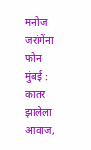मनोज जरांगेंना फोन
मुंबई : कातर झालेला आवाज,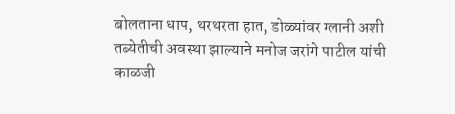बोलताना धाप, थरथरता हात, डोळ्यांवर ग्लानी अशी तब्येतीची अवस्था झाल्याने मनोज जरांगे पाटील यांची काळजी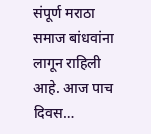संपूर्ण मराठा समाज बांधवांना लागून राहिली आहे. आज पाच दिवस…